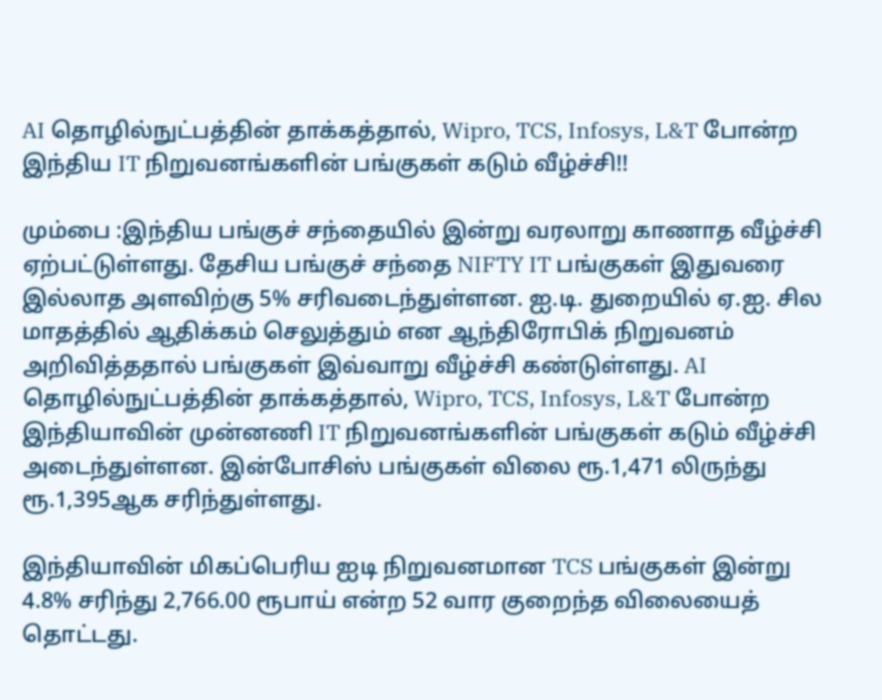AI தொழில்நுட்பத்தின் தாக்கத்தால், Wipro, TCS, Infosys, L&T போன்ற இந்திய IT நிறுவனங்களின் பங்குகள் கடும் வீழ்ச்சி!!

மும்பை :இந்திய பங்குச் சந்தையில் இன்று வரலாறு காணாத வீழ்ச்சி ஏற்பட்டுள்ளது. தேசிய பங்குச் சந்தை NIFTY IT பங்குகள் இதுவரை இல்லாத அளவிற்கு 5% சரிவடைந்துள்ளன. ஐ.டி. துறையில் ஏ.ஐ. சில மாதத்தில் ஆதிக்கம் செலுத்தும் என ஆந்திரோபிக் நிறுவனம் அறிவித்ததால் பங்குகள் இவ்வாறு வீழ்ச்சி கண்டுள்ளது. AI தொழில்நுட்பத்தின் தாக்கத்தால், Wipro, TCS, Infosys, L&T போன்ற இந்தியாவின் முன்னணி IT நிறுவனங்களின் பங்குகள் கடும் வீழ்ச்சி அடைந்துள்ளன. இன்போசிஸ் பங்குகள் விலை ரூ.1,471 லிருந்து ரூ.1,395ஆக சரிந்துள்ளது.

இந்தியாவின் மிகப்பெரிய ஐடி நிறுவனமான TCS பங்குகள் இன்று 4.8% சரிந்து 2,766.00 ரூபாய் என்ற 52 வார குறைந்த விலையைத் தொட்டது.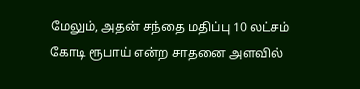மேலும், அதன் சந்தை மதிப்பு 10 லட்சம் கோடி ரூபாய் என்ற சாதனை அளவில்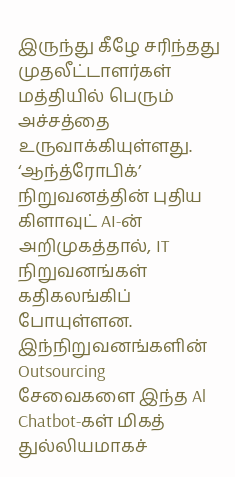இருந்து கீழே சரிந்தது முதலீட்டாளர்கள் மத்தியில் பெரும் அச்சத்தை உருவாக்கியுள்ளது. ‘ஆந்த்ரோபிக்’ நிறுவனத்தின் புதிய கிளாவுட் AI-ன் அறிமுகத்தால், IT நிறுவனங்கள் கதிகலங்கிப் போயுள்ளன. இந்நிறுவனங்களின் Outsourcing சேவைகளை இந்த Al Chatbot-கள் மிகத் துல்லியமாகச்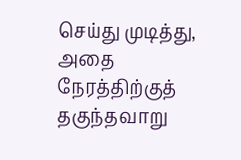செய்து முடித்து, அதை நேரத்திற்குத் தகுந்தவாறு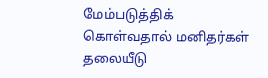மேம்படுத்திக் கொள்வதால் மனிதர்கள் தலையீடு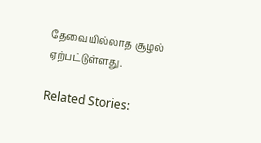தேவையில்லாத சூழல் ஏற்பட்டுள்ளது.

Related Stories: